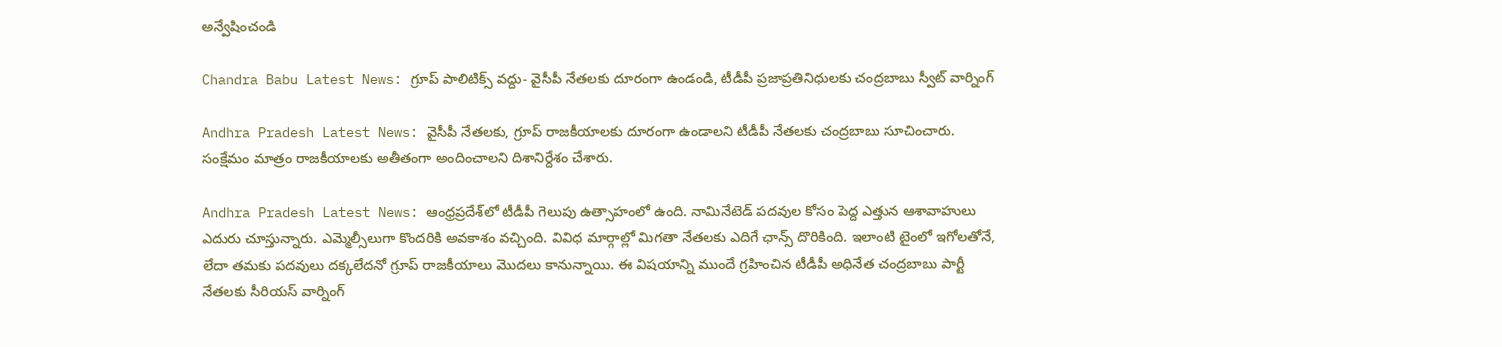అన్వేషించండి

Chandra Babu Latest News: గ్రూప్ పాలిటిక్స్ వద్దు- వైసీపీ నేతలకు దూరంగా ఉండండి, టీడీపీ ప్రజాప్రతినిధులకు చంద్రబాబు స్వీట్ వార్నింగ్

Andhra Pradesh Latest News: వైసీపీ నేతలకు, గ్రూప్ రాజకీయాలకు దూరంగా ఉండాలని టీడీపీ నేతలకు చంద్రబాబు సూచించారు. సంక్షేమం మాత్రం రాజకీయాలకు అతీతంగా అందించాలని దిశానిర్దేశం చేశారు.

Andhra Pradesh Latest News: ఆంధ్రప్రదేశ్‌లో టీడీపీ గెలుపు ఉత్సాహంలో ఉంది. నామినేటెడ్ పదవుల కోసం పెద్ద ఎత్తున ఆశావాహులు ఎదురు చూస్తున్నారు. ఎమ్మెల్సీలుగా కొందరికి అవకాశం వచ్చింది. వివిధ మార్గాల్లో మిగతా నేతలకు ఎదిగే ఛాన్స్ దొరికింది. ఇలాంటి టైంలో ఇగోలతోనే, లేదా తమకు పదవులు దక్కలేదనో గ్రూప్ రాజకీయాలు మొదలు కానున్నాయి. ఈ విషయాన్ని ముందే గ్రహించిన టీడీపీ అధినేత చంద్రబాబు పార్టీ నేతలకు సీరియస్ వార్నింగ్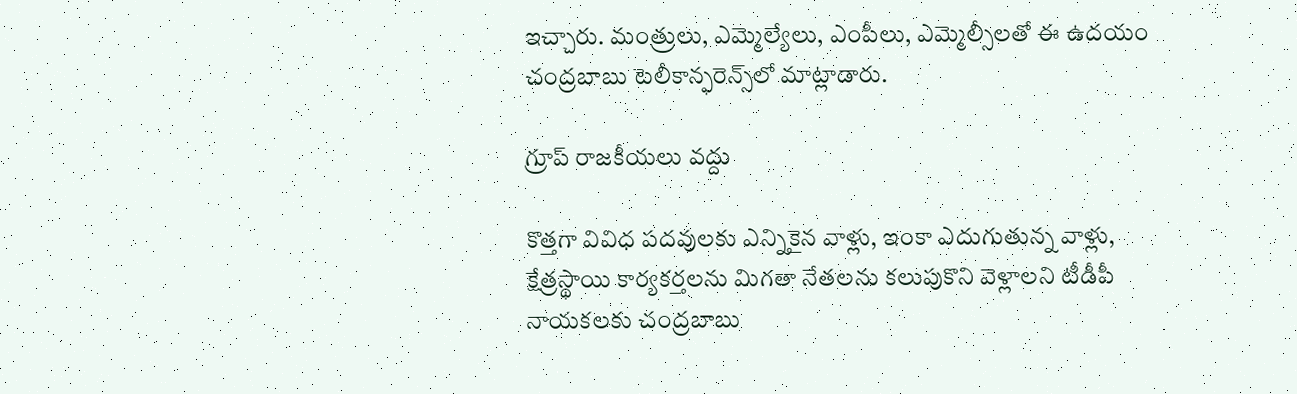ఇచ్చారు. మంత్రులు, ఎమ్మెల్యేలు, ఎంపీలు, ఎమ్మెల్సీలతో ఈ ఉదయం చంద్రబాబు టెలీకాన్ఫరెన్స్‌లో మాట్లాడారు.

గ్రూప్ రాజకీయలు వద్దు

కొత్తగా వివిధ పదవులకు ఎన్నికైన వాళ్లు, ఇంకా ఎదుగుతున్న వాళ్లు, క్షేత్రస్థాయి కార్యకర్తలను మిగతా నేతలను కలుపుకొని వెళ్లాలని టీడీపీ నాయకలకు చంద్రబాబు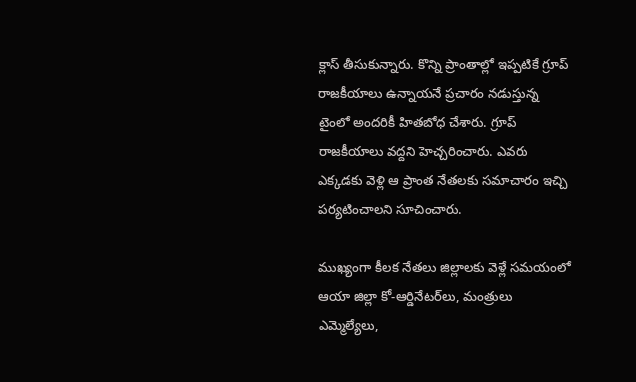క్లాస్ తీసుకున్నారు. కొన్ని ప్రాంతాల్లో ఇప్పటికే గ్రూప్ రాజకీయాలు ఉన్నాయనే ప్రచారం నడుస్తున్న టైంలో అందరికీ హితబోధ చేశారు. గ్రూప్ రాజకీయాలు వద్దని హెచ్చరించారు. ఎవరు ఎక్కడకు వెళ్లి ఆ ప్రాంత నేతలకు సమాచారం ఇచ్చి పర్యటించాలని సూచించారు.

ముఖ్యంగా కీలక నేతలు జిల్లాలకు వెళ్లే సమయంలో ఆయా జిల్లా కో-ఆర్డినేటర్‌లు, మంత్రులు ఎమ్మెల్యేలు,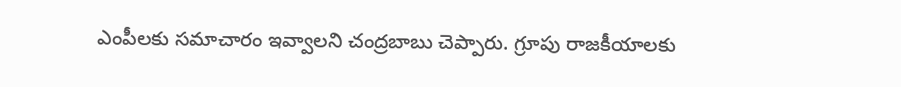ఎంపీలకు సమాచారం ఇవ్వాలని చంద్రబాబు చెప్పారు. గ్రూపు రాజకీయాలకు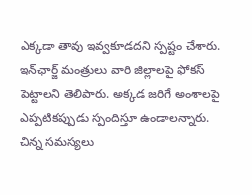ఎక్కడా తావు ఇవ్వకూడదని స్పష్టం చేశారు. ఇన్‍ఛార్జ్ మంత్రులు వారి జిల్లాలపై ఫోకస్ పెట్టాలని తెలిపారు. అక్కడ జరిగే అంశాలపై ఎప్పటికప్పుడు స్పందిస్తూ ఉండాలన్నారు. చిన్న సమస్యలు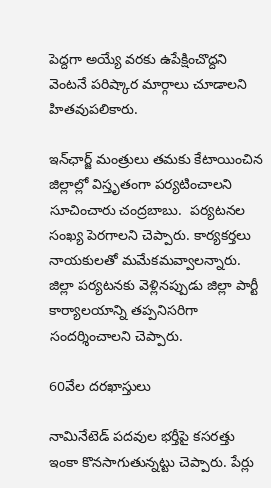పెద్దగా అయ్యే వరకు ఉపేక్షించొద్దని వెంటనే పరిష్కార మార్గాలు చూడాలని హితవుపలికారు.

ఇన్‍ఛార్జ్ మంత్రులు తమకు కేటాయించిన జిల్లాల్లో విస్తృతంగా పర్యటించాలని సూచించారు చంద్రబాబు.  పర్యటనల సంఖ్య పెరగాలని చెప్పారు. కార్యకర్తలు నాయకులతో మమేకమవ్వాలన్నారు. జిల్లా పర్యటనకు వెళ్లినప్పుడు జిల్లా పార్టీ కార్యాలయాన్ని తప్పనిసరిగా సందర్శించాలని చెప్పారు.

60వేల దరఖాస్తులు

నామినేటెడ్ పదవుల భర్తీపై కసరత్తు ఇంకా కొనసాగుతున్నట్టు చెప్పారు. పేర్లు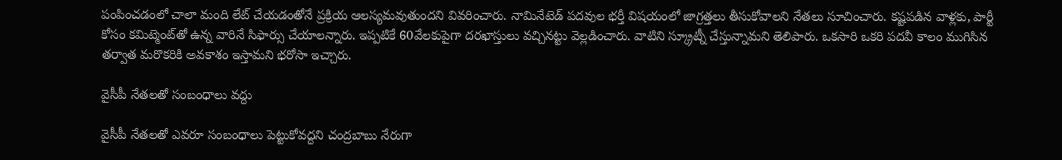పంపించడంలో చాలా మంది లేట్‌ చేయడంతోనే ప్రక్రియ ఆలస్యమవుతుందని వివరించారు. నామినేటెడ్ పదవుల భర్తీ విషయంలో జాగ్రత్తలు తీసుకోవాలని నేతలు సూచించారు. కష్టపడిన వాళ్లకు, పార్టీ కోసం కమిట్మెంట్‌తో ఉన్న వారినే సిఫార్సు చేయాలన్నారు. ఇప్పటికే 60వేలకుపైగా దరఖాస్తులు వచ్చినట్టు వెల్లడించారు. వాటిని స్క్రూట్నీ చేస్తున్నామని తెలిపారు. ఒకసారి ఒకరి పదవీ కాలం ముగిసిన తర్వాత మరొకరికి అవకాశం ఇస్తామని భరోసా ఇచ్చారు.

వైసీపీ నేతలతో సంబంధాలు వద్దు

వైసీపీ నేతలతో ఎవరూ సంబంధాలు పెట్టుకోవద్దని చంద్రబాబు నేరుగా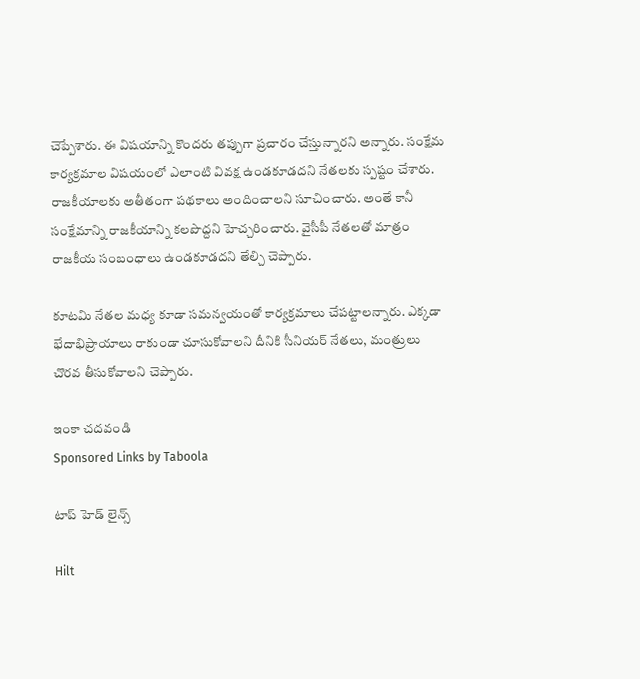చెప్పేశారు. ఈ విషయాన్ని కొందరు తప్పుగా ప్రచారం చేస్తున్నారని అన్నారు. సంక్షేమ కార్యక్రమాల విషయంలో ఎలాంటి వివక్ష ఉండకూడదని నేతలకు స్పష్టం చేశారు. రాజకీయాలకు అతీతంగా పథకాలు అందించాలని సూచించారు. అంతే కానీ సంక్షేమాన్ని రాజకీయాన్ని కలపొద్దని హెచ్చరించారు. వైసీపీ నేతలతో మాత్రం రాజకీయ సంబంధాలు ఉండకూడదని తేల్చి చెప్పారు.

కూటమి నేతల మధ్య కూడా సమన్వయంతో కార్యక్రమాలు చేపట్టాలన్నారు. ఎక్కడా భేదాభిప్రాయాలు రాకుండా చూసుకోవాలని దీనికి సీనియర్ నేతలు, మంత్రులు చొరవ తీసుకోవాలని చెప్పారు.

ఇంకా చదవండి
Sponsored Links by Taboola

టాప్ హెడ్ లైన్స్

Hilt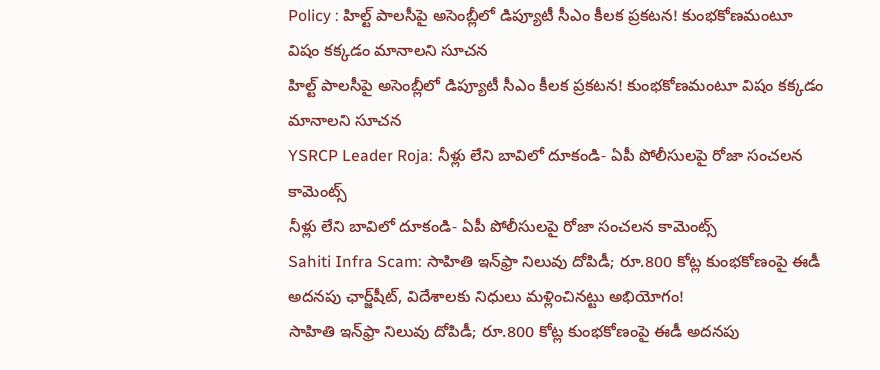Policy : హిల్ట్ పాలసీపై అసెంబ్లీలో డిప్యూటీ సీఎం కీలక ప్రకటన! కుంభకోణమంటూ విషం కక్కడం మానాలని సూచన
హిల్ట్ పాలసీపై అసెంబ్లీలో డిప్యూటీ సీఎం కీలక ప్రకటన! కుంభకోణమంటూ విషం కక్కడం మానాలని సూచన
YSRCP Leader Roja: నీళ్లు లేని బావిలో దూకండి- ఏపీ పోలీసులపై రోజా సంచలన కామెంట్స్
నీళ్లు లేని బావిలో దూకండి- ఏపీ పోలీసులపై రోజా సంచలన కామెంట్స్
Sahiti Infra Scam: సాహితి ఇన్‌ఫ్రా నిలువు దోపిడీ; రూ.800 కోట్ల కుంభకోణంపై ఈడీ అదనపు ఛార్జ్‌షీట్‌, విదేశాలకు నిధులు మళ్లించినట్టు అభియోగం!
సాహితి ఇన్‌ఫ్రా నిలువు దోపిడీ; రూ.800 కోట్ల కుంభకోణంపై ఈడీ అదనపు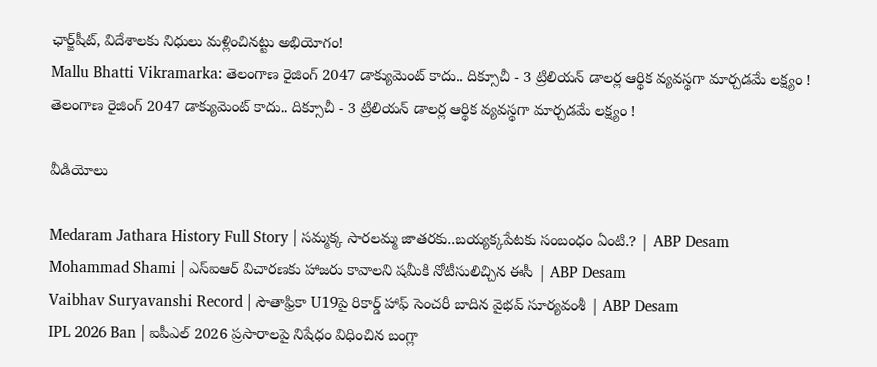ఛార్జ్‌షీట్‌, విదేశాలకు నిధులు మళ్లించినట్టు అభియోగం!
Mallu Bhatti Vikramarka: తెలంగాణ రైజింగ్ 2047 డాక్యుమెంట్ కాదు.. దిక్సూచీ - 3 ట్రిలియన్ డాలర్ల ఆర్థిక వ్యవస్థగా మార్చడమే లక్ష్యం !
తెలంగాణ రైజింగ్ 2047 డాక్యుమెంట్ కాదు.. దిక్సూచీ - 3 ట్రిలియన్ డాలర్ల ఆర్థిక వ్యవస్థగా మార్చడమే లక్ష్యం !

వీడియోలు

Medaram Jathara History Full Story | సమ్మక్క సారలమ్మ జాతరకు..బయ్యక్కపేటకు సంబంధం ఏంటి.? | ABP Desam
Mohammad Shami | ఎస్ఐఆర్ విచారణకు హాజరు కావాలని షమీకి నోటీసులిచ్చిన ఈసీ | ABP Desam
Vaibhav Suryavanshi Record | సౌతాఫ్రికా U19పై రికార్డ్ హాఫ్ సెంచరీ బాదిన వైభవ్ సూర్యవంశీ | ABP Desam
IPL 2026 Ban | ఐపీఎల్ 2026 ప్రసారాలపై నిషేధం విధించిన బంగ్లా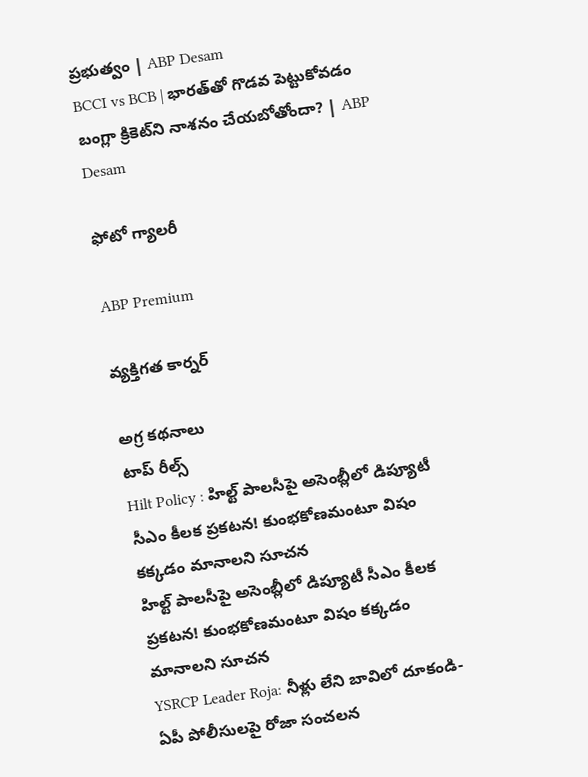ప్రభుత్వం | ABP Desam
BCCI vs BCB | భారత్‌తో గొడవ పెట్టుకోవడం బంగ్లా క్రికెట్‌ని నాశనం చేయబోతోందా? | ABP Desam

ఫోటో గ్యాలరీ

ABP Premium

వ్యక్తిగత కార్నర్

అగ్ర కథనాలు
టాప్ రీల్స్
Hilt Policy : హిల్ట్ పాలసీపై అసెంబ్లీలో డిప్యూటీ సీఎం కీలక ప్రకటన! కుంభకోణమంటూ విషం కక్కడం మానాలని సూచన
హిల్ట్ పాలసీపై అసెంబ్లీలో డిప్యూటీ సీఎం కీలక ప్రకటన! కుంభకోణమంటూ విషం కక్కడం మానాలని సూచన
YSRCP Leader Roja: నీళ్లు లేని బావిలో దూకండి- ఏపీ పోలీసులపై రోజా సంచలన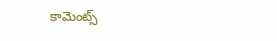కామెంట్స్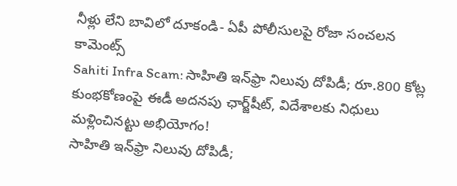నీళ్లు లేని బావిలో దూకండి- ఏపీ పోలీసులపై రోజా సంచలన కామెంట్స్
Sahiti Infra Scam: సాహితి ఇన్‌ఫ్రా నిలువు దోపిడీ; రూ.800 కోట్ల కుంభకోణంపై ఈడీ అదనపు ఛార్జ్‌షీట్‌, విదేశాలకు నిధులు మళ్లించినట్టు అభియోగం!
సాహితి ఇన్‌ఫ్రా నిలువు దోపిడీ;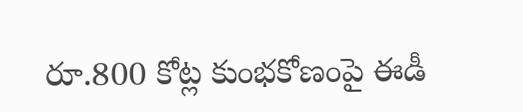రూ.800 కోట్ల కుంభకోణంపై ఈడీ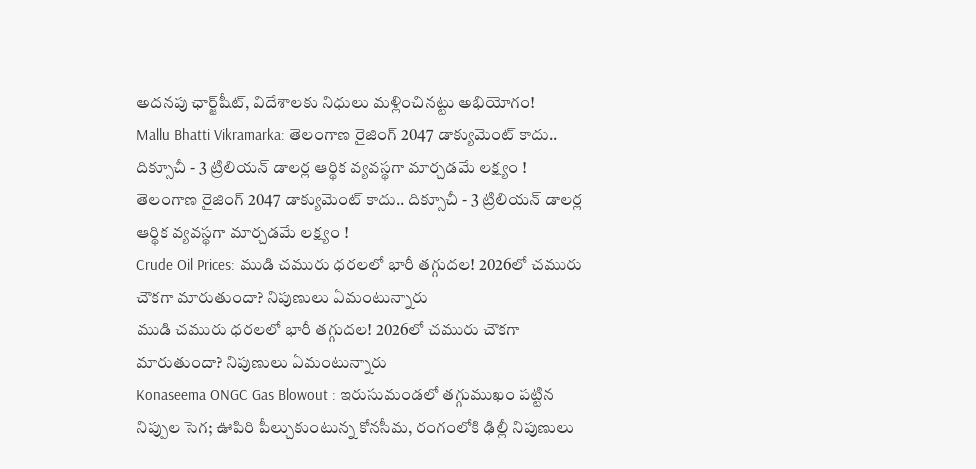అదనపు ఛార్జ్‌షీట్‌, విదేశాలకు నిధులు మళ్లించినట్టు అభియోగం!
Mallu Bhatti Vikramarka: తెలంగాణ రైజింగ్ 2047 డాక్యుమెంట్ కాదు.. దిక్సూచీ - 3 ట్రిలియన్ డాలర్ల ఆర్థిక వ్యవస్థగా మార్చడమే లక్ష్యం !
తెలంగాణ రైజింగ్ 2047 డాక్యుమెంట్ కాదు.. దిక్సూచీ - 3 ట్రిలియన్ డాలర్ల ఆర్థిక వ్యవస్థగా మార్చడమే లక్ష్యం !
Crude Oil Prices: ముడి చమురు ధరలలో భారీ తగ్గుదల! 2026లో చమురు చౌకగా మారుతుందా? నిపుణులు ఏమంటున్నారు
ముడి చమురు ధరలలో భారీ తగ్గుదల! 2026లో చమురు చౌకగా మారుతుందా? నిపుణులు ఏమంటున్నారు
Konaseema ONGC Gas Blowout : ఇరుసుమండలో తగ్గుముఖం పట్టిన నిప్పుల సెగ; ఊపిరి పీల్చుకుంటున్న కోనసీమ, రంగంలోకి ఢిల్లీ నిపుణులు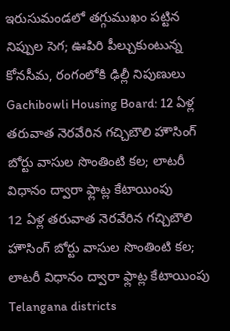ఇరుసుమండలో తగ్గుముఖం పట్టిన నిప్పుల సెగ; ఊపిరి పీల్చుకుంటున్న కోనసీమ, రంగంలోకి ఢిల్లీ నిపుణులు
Gachibowli Housing Board: 12 ఏళ్ల తరువాత నెరవేరిన గచ్చిబౌలి హౌసింగ్ బోర్టు వాసుల సొంతింటి కల; లాటరీ విధానం ద్వారా ఫ్లాట్ల కేటాయింపు
12 ఏళ్ల తరువాత నెరవేరిన గచ్చిబౌలి హౌసింగ్ బోర్టు వాసుల సొంతింటి కల; లాటరీ విధానం ద్వారా ఫ్లాట్ల కేటాయింపు
Telangana districts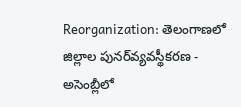Reorganization: తెలంగాణలో జిల్లాల పునర్‌వ్యవస్థీకరణ - అసెంబ్లీలో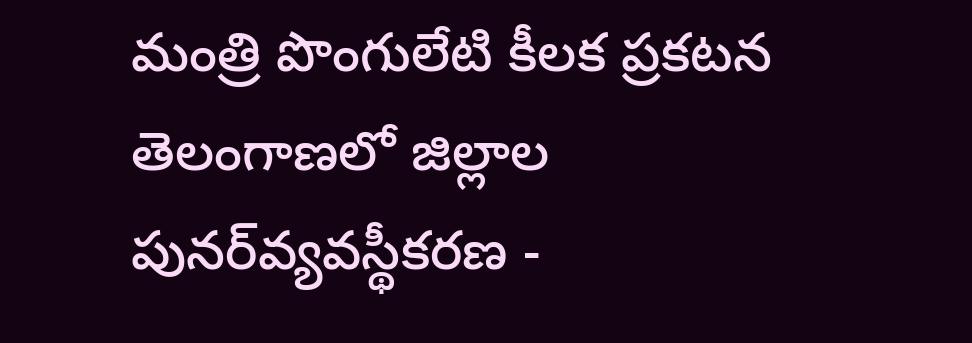మంత్రి పొంగులేటి కీలక ప్రకటన
తెలంగాణలో జిల్లాల పునర్‌వ్యవస్థీకరణ -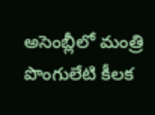అసెంబ్లీలో మంత్రి పొంగులేటి కీలక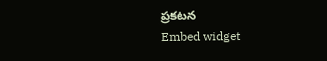ప్రకటన
Embed widget